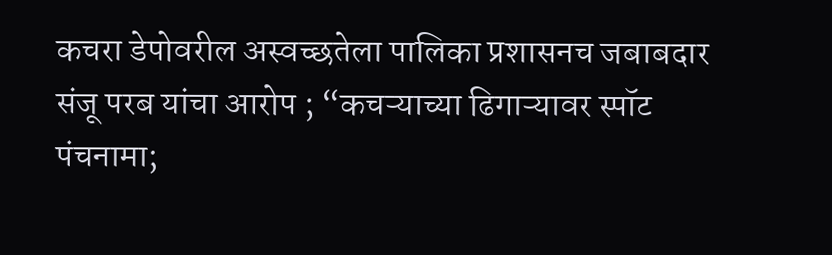कचरा डेपोवरील अस्वच्छतेला पालिका प्रशासनच जबाबदार
संजू परब यांचा आरोप ; “कचऱ्याच्या ढिगाऱ्यावर स्पॉट पंचनामा;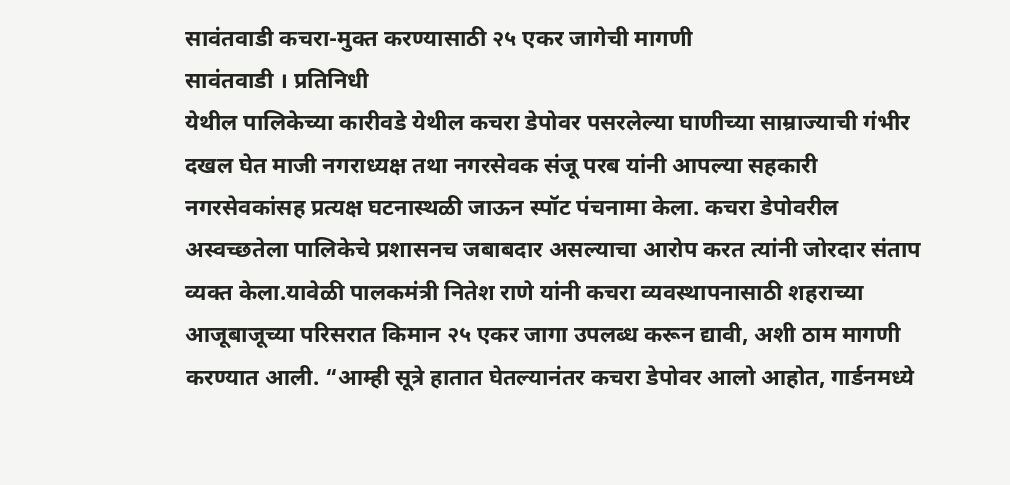सावंतवाडी कचरा-मुक्त करण्यासाठी २५ एकर जागेची मागणी
सावंतवाडी । प्रतिनिधी
येथील पालिकेच्या कारीवडे येथील कचरा डेपोवर पसरलेल्या घाणीच्या साम्राज्याची गंभीर दखल घेत माजी नगराध्यक्ष तथा नगरसेवक संजू परब यांनी आपल्या सहकारी नगरसेवकांसह प्रत्यक्ष घटनास्थळी जाऊन स्पॉट पंचनामा केला. कचरा डेपोवरील अस्वच्छतेला पालिकेचे प्रशासनच जबाबदार असल्याचा आरोप करत त्यांनी जोरदार संताप व्यक्त केला.यावेळी पालकमंत्री नितेश राणे यांनी कचरा व्यवस्थापनासाठी शहराच्या आजूबाजूच्या परिसरात किमान २५ एकर जागा उपलब्ध करून द्यावी, अशी ठाम मागणी करण्यात आली. “आम्ही सूत्रे हातात घेतल्यानंतर कचरा डेपोवर आलो आहोत, गार्डनमध्ये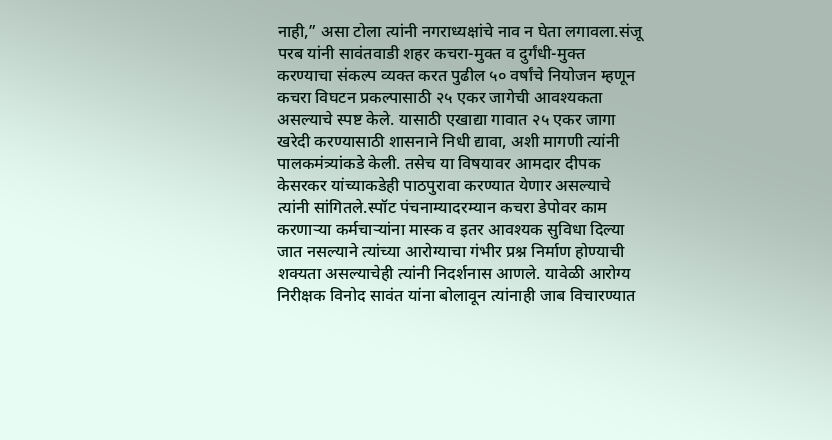नाही,” असा टोला त्यांनी नगराध्यक्षांचे नाव न घेता लगावला.संजू परब यांनी सावंतवाडी शहर कचरा-मुक्त व दुर्गंधी-मुक्त करण्याचा संकल्प व्यक्त करत पुढील ५० वर्षांचे नियोजन म्हणून कचरा विघटन प्रकल्पासाठी २५ एकर जागेची आवश्यकता असल्याचे स्पष्ट केले. यासाठी एखाद्या गावात २५ एकर जागा खरेदी करण्यासाठी शासनाने निधी द्यावा, अशी मागणी त्यांनी पालकमंत्र्यांकडे केली. तसेच या विषयावर आमदार दीपक केसरकर यांच्याकडेही पाठपुरावा करण्यात येणार असल्याचे त्यांनी सांगितले.स्पॉट पंचनाम्यादरम्यान कचरा डेपोवर काम करणाऱ्या कर्मचाऱ्यांना मास्क व इतर आवश्यक सुविधा दिल्या जात नसल्याने त्यांच्या आरोग्याचा गंभीर प्रश्न निर्माण होण्याची शक्यता असल्याचेही त्यांनी निदर्शनास आणले. यावेळी आरोग्य निरीक्षक विनोद सावंत यांना बोलावून त्यांनाही जाब विचारण्यात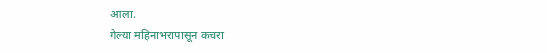आला.
गेल्या महिनाभरापासून कचरा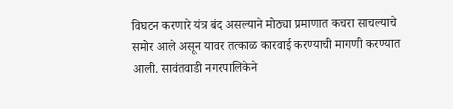विघटन करणारे यंत्र बंद असल्याने मोठ्या प्रमाणात कचरा साचल्याचे समोर आले असून यावर तत्काळ कारवाई करण्याची मागणी करण्यात आली. सावंतवाडी नगरपालिकेने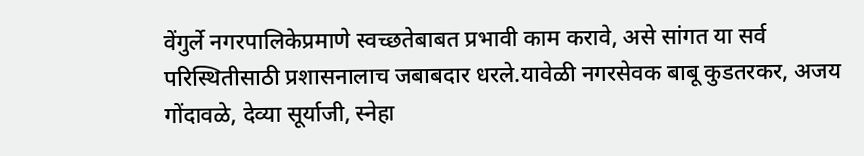वेंगुर्ले नगरपालिकेप्रमाणे स्वच्छतेबाबत प्रभावी काम करावे, असे सांगत या सर्व परिस्थितीसाठी प्रशासनालाच जबाबदार धरले.यावेळी नगरसेवक बाबू कुडतरकर, अजय गोंदावळे, देव्या सूर्याजी, स्नेहा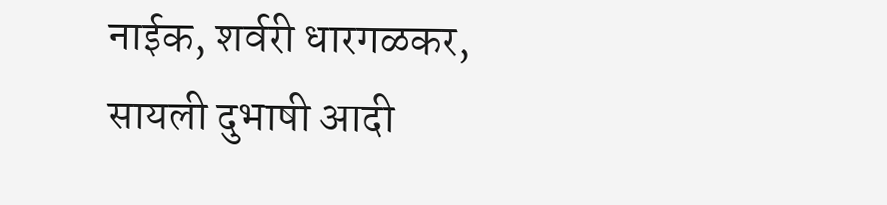नाईक, शर्वरी धारगळकर, सायली दुभाषी आदी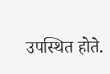उपस्थित होते.